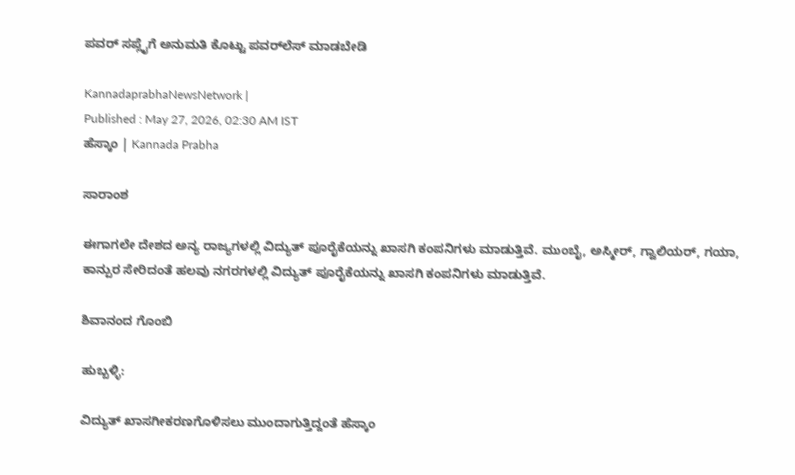ಪವರ್‌ ಸಪ್ಲೈಗೆ ಅನುಮತಿ ಕೊಟ್ಟು ಪವರ್‌ಲೆಸ್‌ ಮಾಡಬೇಡಿ

KannadaprabhaNewsNetwork |
Published : May 27, 2026, 02:30 AM IST
ಹೆಸ್ಕಾಂ | Kannada Prabha

ಸಾರಾಂಶ

ಈಗಾಗಲೇ ದೇಶದ ಅನ್ಯ ರಾಜ್ಯಗಳಲ್ಲಿ ವಿದ್ಯುತ್‌ ಪೂರೈಕೆಯನ್ನು ಖಾಸಗಿ ಕಂಪನಿಗಳು ಮಾಡುತ್ತಿವೆ. ಮುಂಬೈ, ಅಸ್ಮೀರ್‌, ಗ್ವಾಲಿಯರ್‌, ಗಯಾ, ಕಾನ್ಪುರ ಸೇರಿದಂತೆ ಹಲವು ನಗರಗಳಲ್ಲಿ ವಿದ್ಯುತ್‌ ಪೂರೈಕೆಯನ್ನು ಖಾಸಗಿ ಕಂಪನಿಗಳು ಮಾಡುತ್ತಿವೆ.

ಶಿವಾನಂದ ಗೊಂಬಿ

ಹುಬ್ಬಳ್ಳಿ:

ವಿದ್ಯುತ್‌ ಖಾಸಗೀಕರಣಗೊಳಿಸಲು ಮುಂದಾಗುತ್ತಿದ್ದಂತೆ ಹೆಸ್ಕಾಂ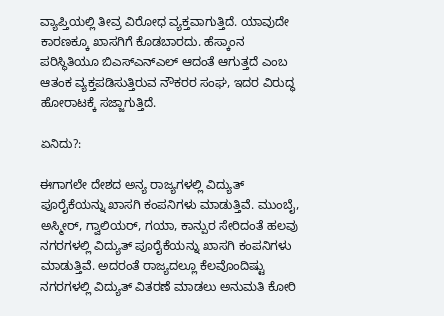ವ್ಯಾಪ್ತಿಯಲ್ಲಿ ತೀವ್ರ ವಿರೋಧ ವ್ಯಕ್ತವಾಗುತ್ತಿದೆ. ಯಾವುದೇ ಕಾರಣಕ್ಕೂ ಖಾಸಗಿಗೆ ಕೊಡಬಾರದು. ಹೆಸ್ಕಾಂನ ಪರಿಸ್ಥಿತಿಯೂ ಬಿಎಸ್‌ಎನ್‌ಎಲ್‌ ಆದಂತೆ ಆಗುತ್ತದೆ ಎಂಬ ಆತಂಕ ವ್ಯಕ್ತಪಡಿಸುತ್ತಿರುವ ನೌಕರರ ಸಂಘ, ಇದರ ವಿರುದ್ಧ ಹೋರಾಟಕ್ಕೆ ಸಜ್ಜಾಗುತ್ತಿದೆ.

ಏನಿದು?:

ಈಗಾಗಲೇ ದೇಶದ ಅನ್ಯ ರಾಜ್ಯಗಳಲ್ಲಿ ವಿದ್ಯುತ್‌ ಪೂರೈಕೆಯನ್ನು ಖಾಸಗಿ ಕಂಪನಿಗಳು ಮಾಡುತ್ತಿವೆ. ಮುಂಬೈ, ಅಸ್ಮೀರ್‌, ಗ್ವಾಲಿಯರ್‌, ಗಯಾ, ಕಾನ್ಪುರ ಸೇರಿದಂತೆ ಹಲವು ನಗರಗಳಲ್ಲಿ ವಿದ್ಯುತ್‌ ಪೂರೈಕೆಯನ್ನು ಖಾಸಗಿ ಕಂಪನಿಗಳು ಮಾಡುತ್ತಿವೆ. ಅದರಂತೆ ರಾಜ್ಯದಲ್ಲೂ ಕೆಲವೊಂದಿಷ್ಟು ನಗರಗಳಲ್ಲಿ ವಿದ್ಯುತ್‌ ವಿತರಣೆ ಮಾಡಲು ಅನುಮತಿ ಕೋರಿ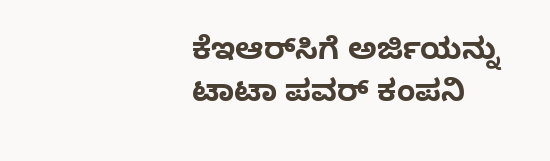ಕೆಇಆರ್‌ಸಿಗೆ ಅರ್ಜಿಯನ್ನು ಟಾಟಾ ಪವರ್‌ ಕಂಪನಿ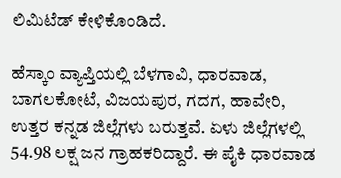ಲಿಮಿಟೆಡ್‌ ಕೇಳಿಕೊಂಡಿದೆ.

ಹೆಸ್ಕಾಂ ವ್ಯಾಪ್ತಿಯಲ್ಲಿ ಬೆಳಗಾವಿ, ಧಾರವಾಡ, ಬಾಗಲಕೋಟೆ, ವಿಜಯಪುರ, ಗದಗ, ಹಾವೇರಿ, ಉತ್ತರ ಕನ್ನಡ ಜಿಲ್ಲೆಗಳು ಬರುತ್ತವೆ. ಏಳು ಜಿಲ್ಲೆಗಳಲ್ಲಿ 54.98 ಲಕ್ಷ ಜನ ಗ್ರಾಹಕರಿದ್ದಾರೆ. ಈ ಪೈಕಿ ಧಾರವಾಡ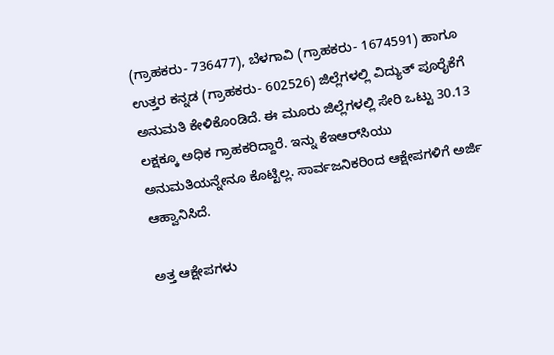(ಗ್ರಾಹಕರು- 736477), ಬೆಳಗಾವಿ (ಗ್ರಾಹಕರು- 1674591) ಹಾಗೂ ಉತ್ತರ ಕನ್ನಡ (ಗ್ರಾಹಕರು- 602526) ಜಿಲ್ಲೆಗಳಲ್ಲಿ ವಿದ್ಯುತ್‌ ಪೂರೈಕೆಗೆ ಅನುಮತಿ ಕೇಳಿಕೊಂಡಿದೆ. ಈ ಮೂರು ಜಿಲ್ಲೆಗಳಲ್ಲಿ ಸೇರಿ ಒಟ್ಟು 30.13 ಲಕ್ಷಕ್ಕೂ ಅಧಿಕ ಗ್ರಾಹಕರಿದ್ದಾರೆ. ಇನ್ನು ಕೆಇಆರ್‌ಸಿಯು ಅನುಮತಿಯನ್ನೇನೂ ಕೊಟ್ಟಿಲ್ಲ. ಸಾರ್ವಜನಿಕರಿಂದ ಆಕ್ಷೇಪಗಳಿಗೆ ಅರ್ಜಿ ಆಹ್ವಾನಿಸಿದೆ.

ಅತ್ತ ಆಕ್ಷೇಪಗಳು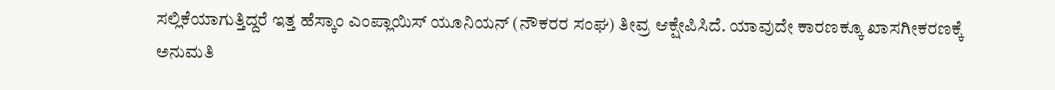ಸಲ್ಲಿಕೆಯಾಗುತ್ತಿದ್ದರೆ ಇತ್ತ ಹೆಸ್ಕಾಂ ಎಂಪ್ಲಾಯಿಸ್‌ ಯೂನಿಯನ್‌ (ನೌಕರರ ಸಂಘ) ತೀವ್ರ ಆಕ್ಷೇಪಿಸಿದೆ. ಯಾವುದೇ ಕಾರಣಕ್ಕೂ ಖಾಸಗೀಕರಣಕ್ಕೆ ಅನುಮತಿ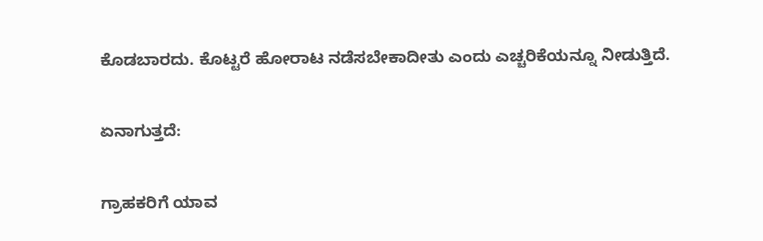ಕೊಡಬಾರದು. ಕೊಟ್ಟರೆ ಹೋರಾಟ ನಡೆಸಬೇಕಾದೀತು ಎಂದು ಎಚ್ಚರಿಕೆಯನ್ನೂ ನೀಡುತ್ತಿದೆ.

ಏನಾಗುತ್ತದೆ:

ಗ್ರಾಹಕರಿಗೆ ಯಾವ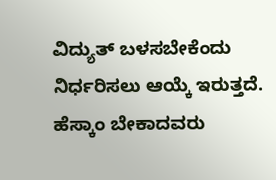ವಿದ್ಯುತ್‌ ಬಳಸಬೇಕೆಂದು ನಿರ್ಧರಿಸಲು ಆಯ್ಕೆ ಇರುತ್ತದೆ. ಹೆಸ್ಕಾಂ ಬೇಕಾದವರು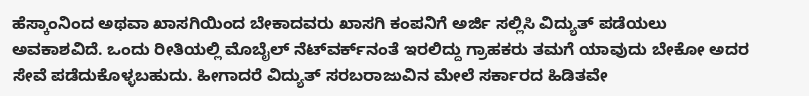ಹೆಸ್ಕಾಂನಿಂದ ಅಥವಾ ಖಾಸಗಿಯಿಂದ ಬೇಕಾದವರು ಖಾಸಗಿ ಕಂಪನಿಗೆ ಅರ್ಜಿ ಸಲ್ಲಿಸಿ ವಿದ್ಯುತ್‌ ಪಡೆಯಲು ಅವಕಾಶವಿದೆ. ಒಂದು ರೀತಿಯಲ್ಲಿ ಮೊಬೈಲ್‌ ನೆಟ್‌ವರ್ಕ್‌ನಂತೆ ಇರಲಿದ್ದು ಗ್ರಾಹಕರು ತಮಗೆ ಯಾವುದು ಬೇಕೋ ಅದರ ಸೇವೆ ಪಡೆದುಕೊಳ್ಳಬಹುದು. ಹೀಗಾದರೆ ವಿದ್ಯುತ್‌ ಸರಬರಾಜುವಿನ ಮೇಲೆ ಸರ್ಕಾರದ ಹಿಡಿತವೇ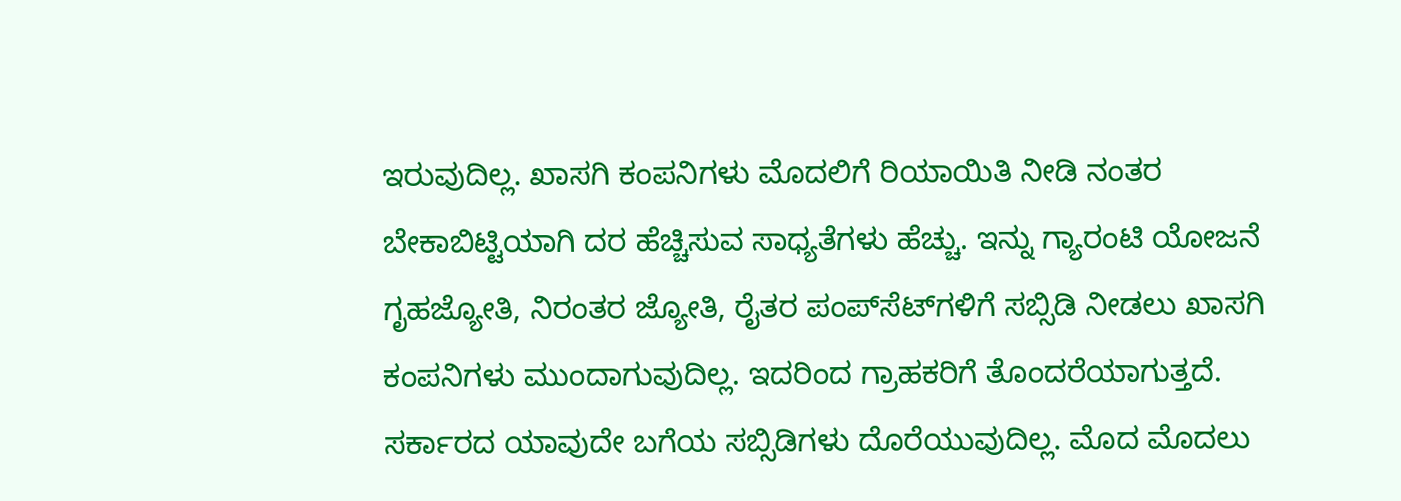ಇರುವುದಿಲ್ಲ. ಖಾಸಗಿ ಕಂಪನಿಗಳು ಮೊದಲಿಗೆ ರಿಯಾಯಿತಿ ನೀಡಿ ನಂತರ ಬೇಕಾಬಿಟ್ಟಿಯಾಗಿ ದರ ಹೆಚ್ಚಿಸುವ ಸಾಧ್ಯತೆಗಳು ಹೆಚ್ಚು. ಇನ್ನು ಗ್ಯಾರಂಟಿ ಯೋಜನೆ ಗೃಹಜ್ಯೋತಿ, ನಿರಂತರ ಜ್ಯೋತಿ, ರೈತರ ಪಂಪ್‌ಸೆಟ್‌ಗಳಿಗೆ ಸಬ್ಸಿಡಿ ನೀಡಲು ಖಾಸಗಿ ಕಂಪನಿಗಳು ಮುಂದಾಗುವುದಿಲ್ಲ. ಇದರಿಂದ ಗ್ರಾಹಕರಿಗೆ ತೊಂದರೆಯಾಗುತ್ತದೆ. ಸರ್ಕಾರದ ಯಾವುದೇ ಬಗೆಯ ಸಬ್ಸಿಡಿಗಳು ದೊರೆಯುವುದಿಲ್ಲ. ಮೊದ ಮೊದಲು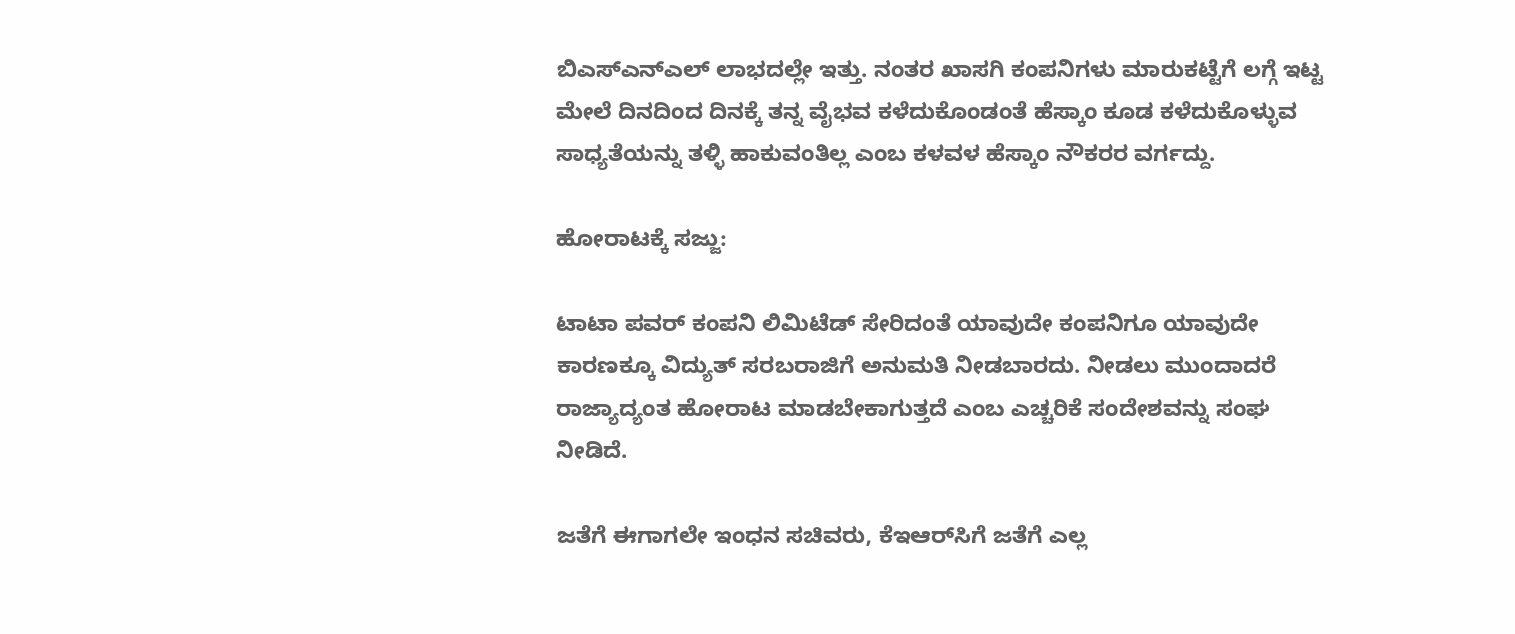ಬಿಎಸ್‌ಎನ್‌ಎಲ್‌ ಲಾಭದಲ್ಲೇ ಇತ್ತು. ನಂತರ ಖಾಸಗಿ ಕಂಪನಿಗಳು ಮಾರುಕಟ್ಟೆಗೆ ಲಗ್ಗೆ ಇಟ್ಟ ಮೇಲೆ ದಿನದಿಂದ ದಿನಕ್ಕೆ ತನ್ನ ವೈಭವ ಕಳೆದುಕೊಂಡಂತೆ ಹೆಸ್ಕಾಂ ಕೂಡ ಕಳೆದುಕೊಳ್ಳುವ ಸಾಧ್ಯತೆಯನ್ನು ತಳ್ಳಿ ಹಾಕುವಂತಿಲ್ಲ ಎಂಬ ಕಳವಳ ಹೆಸ್ಕಾಂ ನೌಕರರ ವರ್ಗದ್ದು.

ಹೋರಾಟಕ್ಕೆ ಸಜ್ಜು:

ಟಾಟಾ ಪವರ್‌ ಕಂಪನಿ ಲಿಮಿಟೆಡ್‌ ಸೇರಿದಂತೆ ಯಾವುದೇ ಕಂಪನಿಗೂ ಯಾವುದೇ ಕಾರಣಕ್ಕೂ ವಿದ್ಯುತ್‌ ಸರಬರಾಜಿಗೆ ಅನುಮತಿ ನೀಡಬಾರದು. ನೀಡಲು ಮುಂದಾದರೆ ರಾಜ್ಯಾದ್ಯಂತ ಹೋರಾಟ ಮಾಡಬೇಕಾಗುತ್ತದೆ ಎಂಬ ಎಚ್ಚರಿಕೆ ಸಂದೇಶವನ್ನು ಸಂಘ ನೀಡಿದೆ.

ಜತೆಗೆ ಈಗಾಗಲೇ ಇಂಧನ ಸಚಿವರು, ಕೆಇಆರ್‌ಸಿಗೆ ಜತೆಗೆ ಎಲ್ಲ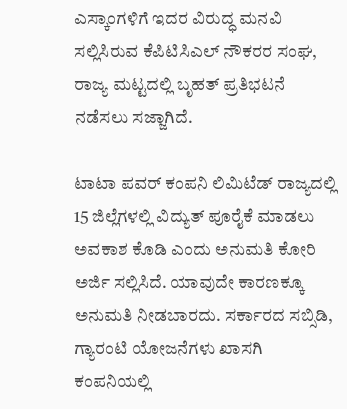ಎಸ್ಕಾಂಗಳಿಗೆ ಇದರ ವಿರುದ್ಧ ಮನವಿ ಸಲ್ಲಿಸಿರುವ ಕೆಪಿಟಿಸಿಎಲ್‌ ನೌಕರರ ಸಂಘ, ರಾಜ್ಯ ಮಟ್ಟದಲ್ಲಿ ಬೃಹತ್‌ ಪ್ರತಿಭಟನೆ ನಡೆಸಲು ಸಜ್ಜಾಗಿದೆ.

ಟಾಟಾ ಪವರ್‌ ಕಂಪನಿ ಲಿಮಿಟೆಡ್‌ ರಾಜ್ಯದಲ್ಲಿ 15 ಜಿಲ್ಲೆಗಳಲ್ಲಿ ವಿದ್ಯುತ್‌ ಪೂರೈಕೆ ಮಾಡಲು ಅವಕಾಶ ಕೊಡಿ ಎಂದು ಅನುಮತಿ ಕೋರಿ ಅರ್ಜಿ ಸಲ್ಲಿಸಿದೆ. ಯಾವುದೇ ಕಾರಣಕ್ಕೂ ಅನುಮತಿ ನೀಡಬಾರದು. ಸರ್ಕಾರದ ಸಬ್ಸಿಡಿ, ಗ್ಯಾರಂಟಿ ಯೋಜನೆಗಳು ಖಾಸಗಿ ಕಂಪನಿಯಲ್ಲಿ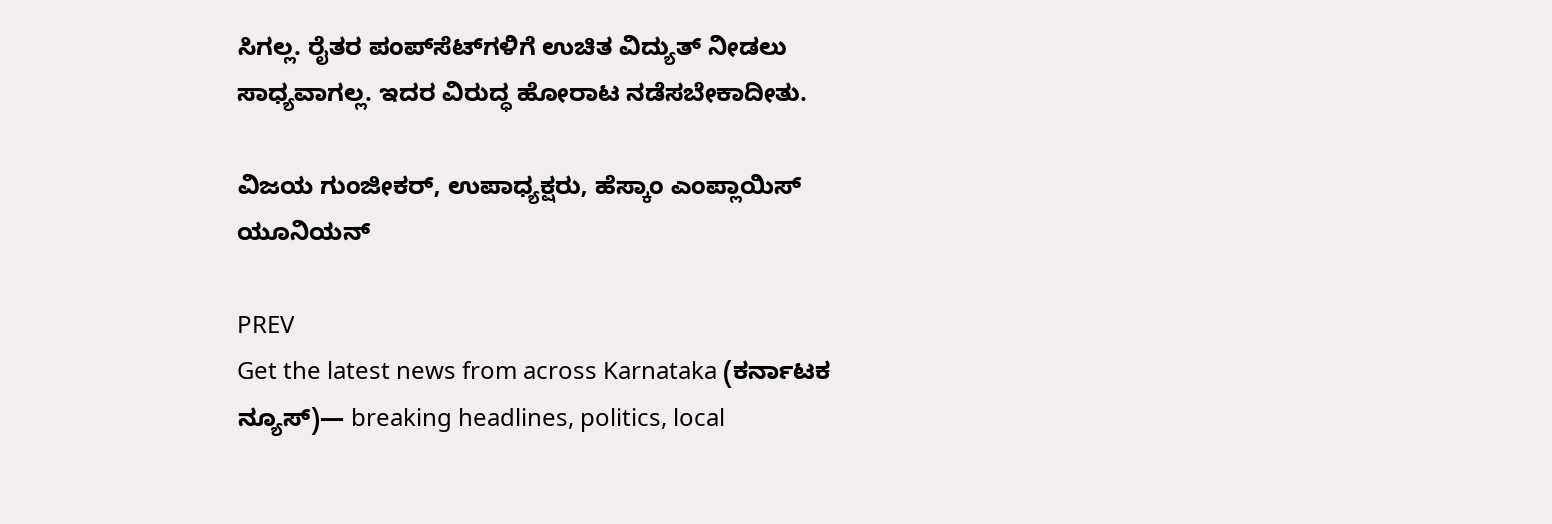ಸಿಗಲ್ಲ. ರೈತರ ಪಂಪ್‌ಸೆಟ್‌ಗಳಿಗೆ ಉಚಿತ ವಿದ್ಯುತ್‌ ನೀಡಲು ಸಾಧ್ಯವಾಗಲ್ಲ. ಇದರ ವಿರುದ್ಧ ಹೋರಾಟ ನಡೆಸಬೇಕಾದೀತು.

ವಿಜಯ ಗುಂಜೀಕರ್‌, ಉಪಾಧ್ಯಕ್ಷರು, ಹೆಸ್ಕಾಂ ಎಂಪ್ಲಾಯಿಸ್‌ ಯೂನಿಯನ್‌

PREV
Get the latest news from across Karnataka (ಕರ್ನಾಟಕ ನ್ಯೂಸ್)— breaking headlines, politics, local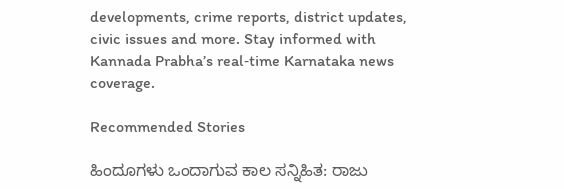developments, crime reports, district updates, civic issues and more. Stay informed with Kannada Prabha’s real‑time Karnataka news coverage.

Recommended Stories

ಹಿಂದೂಗಳು ಒಂದಾಗುವ ಕಾಲ ಸನ್ನಿಹಿತ: ರಾಜು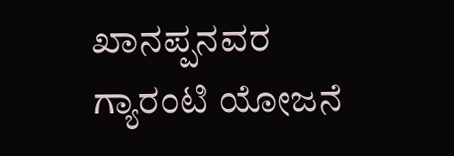ಖಾನಪ್ಪನವರ
ಗ್ಯಾರಂಟಿ ಯೋಜನೆ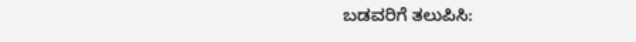ಬಡವರಿಗೆ ತಲುಪಿಸಿ: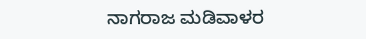ನಾಗರಾಜ ಮಡಿವಾಳರ